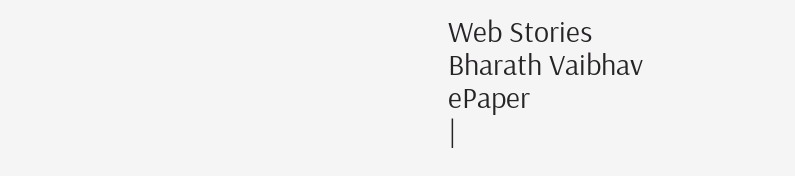Web Stories
Bharath Vaibhav
ePaper
|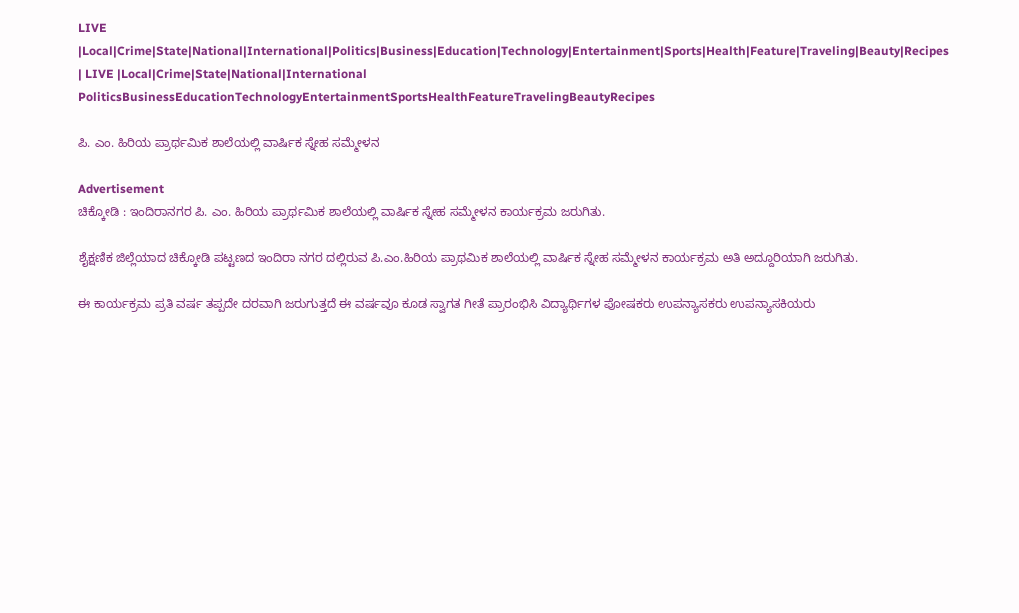LIVE |Local|Crime|State|National|International|Politics|Business|Education|Technology|Entertainment|Sports|Health|Feature|Traveling|Beauty|Recipes
| LIVE |Local|Crime|State|National|International
PoliticsBusinessEducationTechnologyEntertainmentSportsHealthFeatureTravelingBeautyRecipes

ಪಿ. ಎಂ. ಹಿರಿಯ ಪ್ರಾರ್ಥಮಿಕ ಶಾಲೆಯಲ್ಲಿ ವಾರ್ಷಿಕ ಸ್ನೇಹ ಸಮ್ಮೇಳನ

Advertisement
ಚಿಕ್ಕೋಡಿ : ಇಂದಿರಾನಗರ ಪಿ. ಎಂ. ಹಿರಿಯ ಪ್ರಾರ್ಥಮಿಕ ಶಾಲೆಯಲ್ಲಿ ವಾರ್ಷಿಕ ಸ್ನೇಹ ಸಮ್ಮೇಳನ ಕಾರ್ಯಕ್ರಮ ಜರುಗಿತು.

ಶೈಕ್ಷಣಿಕ ಜಿಲ್ಲೆಯಾದ ಚಿಕ್ಕೋಡಿ ಪಟ್ಟಣದ ಇಂದಿರಾ ನಗರ ದಲ್ಲಿರುವ ಪಿ.ಎಂ.ಹಿರಿಯ ಪ್ರಾಥಮಿಕ ಶಾಲೆಯಲ್ಲಿ ವಾರ್ಷಿಕ ಸ್ನೇಹ ಸಮ್ಮೇಳನ ಕಾರ್ಯಕ್ರಮ ಅತಿ ಅದ್ದೂರಿಯಾಗಿ ಜರುಗಿತು.

ಈ ಕಾರ್ಯಕ್ರಮ ಪ್ರತಿ ವರ್ಷ ತಪ್ಪದೇ ದರವಾಗಿ ಜರುಗುತ್ತದೆ ಈ ವರ್ಷವೂ ಕೂಡ ಸ್ವಾಗತ ಗೀತೆ ಪ್ರಾರಂಭಿಸಿ ವಿದ್ಯಾರ್ಥಿಗಳ ಪೋಷಕರು ಉಪನ್ಯಾಸಕರು ಉಪನ್ಯಾಸಕಿಯರು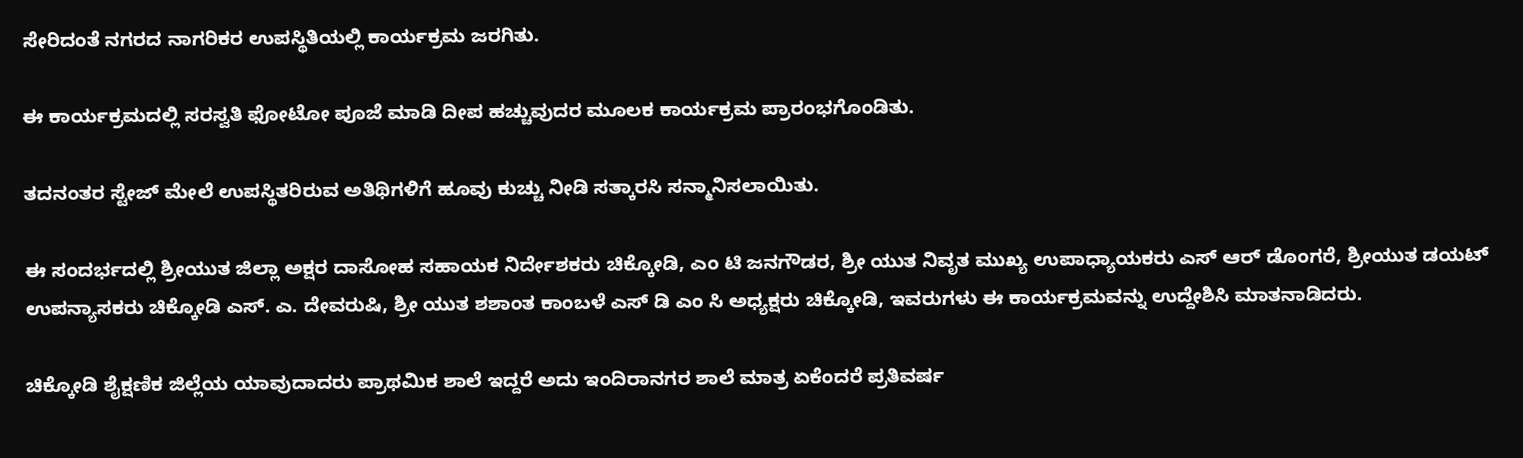ಸೇರಿದಂತೆ ನಗರದ ನಾಗರಿಕರ ಉಪಸ್ಥಿತಿಯಲ್ಲಿ ಕಾರ್ಯಕ್ರಮ ಜರಗಿತು.

ಈ ಕಾರ್ಯಕ್ರಮದಲ್ಲಿ ಸರಸ್ವತಿ ಫೋಟೋ ಪೂಜೆ ಮಾಡಿ ದೀಪ ಹಚ್ಚುವುದರ ಮೂಲಕ ಕಾರ್ಯಕ್ರಮ ಪ್ರಾರಂಭಗೊಂಡಿತು.

ತದನಂತರ ಸ್ಟೇಜ್ ಮೇಲೆ ಉಪಸ್ಥಿತರಿರುವ ಅತಿಥಿಗಳಿಗೆ ಹೂವು ಕುಚ್ಚು ನೀಡಿ ಸತ್ಕಾರಸಿ ಸನ್ಮಾನಿಸಲಾಯಿತು.

ಈ ಸಂದರ್ಭದಲ್ಲಿ ಶ್ರೀಯುತ ಜಿಲ್ಲಾ ಅಕ್ಷರ ದಾಸೋಹ ಸಹಾಯಕ ನಿರ್ದೇಶಕರು ಚಿಕ್ಕೋಡಿ, ಎಂ ಟಿ ಜನಗೌಡರ, ಶ್ರೀ ಯುತ ನಿವೃತ ಮುಖ್ಯ ಉಪಾಧ್ಯಾಯಕರು ಎಸ್ ಆರ್ ಡೊಂಗರೆ, ಶ್ರೀಯುತ ಡಯಟ್ ಉಪನ್ಯಾಸಕರು ಚಿಕ್ಕೋಡಿ ಎಸ್. ಎ. ದೇವರುಷಿ, ಶ್ರೀ ಯುತ ಶಶಾಂತ ಕಾಂಬಳೆ ಎಸ್ ಡಿ ಎಂ ಸಿ ಅಧ್ಯಕ್ಷರು ಚಿಕ್ಕೋಡಿ, ಇವರುಗಳು ಈ ಕಾರ್ಯಕ್ರಮವನ್ನು ಉದ್ದೇಶಿಸಿ ಮಾತನಾಡಿದರು.

ಚಿಕ್ಕೋಡಿ ಶೈಕ್ಷಣಿಕ ಜಿಲ್ಲೆಯ ಯಾವುದಾದರು ಪ್ರಾಥಮಿಕ ಶಾಲೆ ಇದ್ದರೆ ಅದು ಇಂದಿರಾನಗರ ಶಾಲೆ ಮಾತ್ರ ಏಕೆಂದರೆ ಪ್ರತಿವರ್ಷ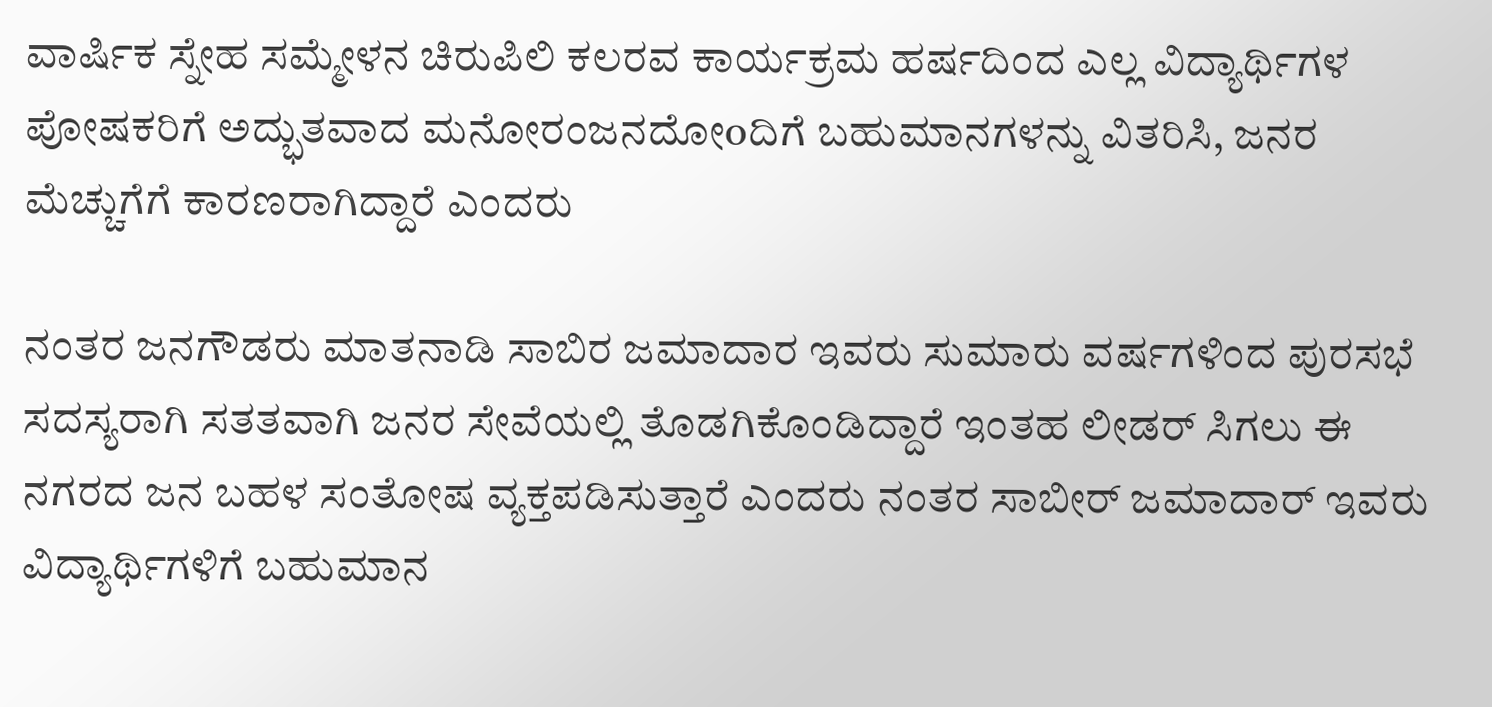ವಾರ್ಷಿಕ ಸ್ನೇಹ ಸಮ್ಮೇಳನ ಚಿರುಪಿಲಿ ಕಲರವ ಕಾರ್ಯಕ್ರಮ ಹರ್ಷದಿಂದ ಎಲ್ಲ ವಿದ್ಯಾರ್ಥಿಗಳ ಪೋಷಕರಿಗೆ ಅದ್ಭುತವಾದ ಮನೋರಂಜನದೋoದಿಗೆ ಬಹುಮಾನಗಳನ್ನು ವಿತರಿಸಿ, ಜನರ ಮೆಚ್ಚುಗೆಗೆ ಕಾರಣರಾಗಿದ್ದಾರೆ ಎಂದರು

ನಂತರ ಜನಗೌಡರು ಮಾತನಾಡಿ ಸಾಬಿರ ಜಮಾದಾರ ಇವರು ಸುಮಾರು ವರ್ಷಗಳಿಂದ ಪುರಸಭೆ ಸದಸ್ಯರಾಗಿ ಸತತವಾಗಿ ಜನರ ಸೇವೆಯಲ್ಲಿ ತೊಡಗಿಕೊಂಡಿದ್ದಾರೆ ಇಂತಹ ಲೀಡರ್ ಸಿಗಲು ಈ ನಗರದ ಜನ ಬಹಳ ಸಂತೋಷ ವ್ಯಕ್ತಪಡಿಸುತ್ತಾರೆ ಎಂದರು ನಂತರ ಸಾಬೀರ್ ಜಮಾದಾರ್ ಇವರು ವಿದ್ಯಾರ್ಥಿಗಳಿಗೆ ಬಹುಮಾನ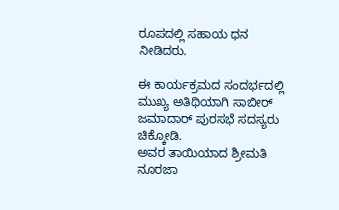ರೂಪದಲ್ಲಿ ಸಹಾಯ ಧನ ನೀಡಿದರು.

ಈ ಕಾರ್ಯಕ್ರಮದ ಸಂದರ್ಭದಲ್ಲಿ ಮುಖ್ಯ ಅತಿಥಿಯಾಗಿ ಸಾಬೀರ್ ಜಮಾದಾರ್ ಪುರಸಭೆ ಸದಸ್ಯರು ಚಿಕ್ಕೋಡಿ.
ಅವರ ತಾಯಿಯಾದ ಶ್ರೀಮತಿ ನೂರಜಾ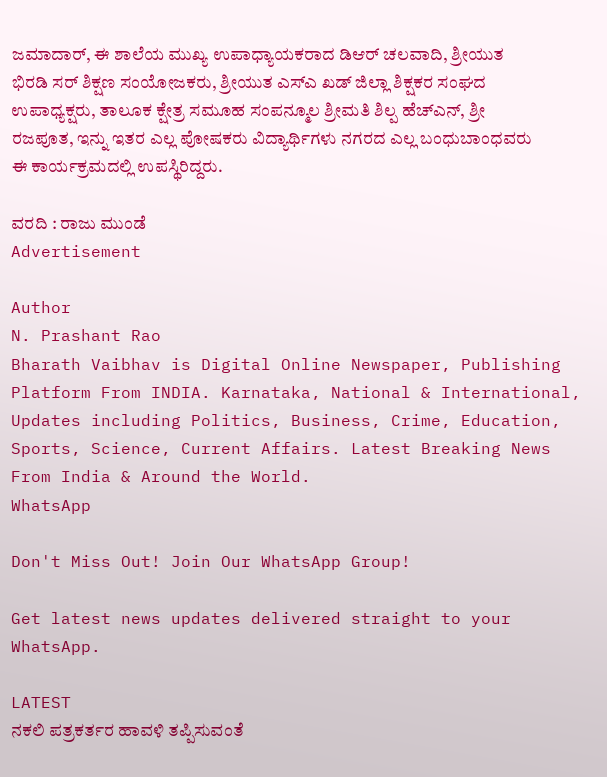ಜಮಾದಾರ್, ಈ ಶಾಲೆಯ ಮುಖ್ಯ ಉಪಾಧ್ಯಾಯಕರಾದ ಡಿಆರ್ ಚಲವಾದಿ, ಶ್ರೀಯುತ ಭಿರಡಿ ಸರ್ ಶಿಕ್ಷಣ ಸಂಯೋಜಕರು, ಶ್ರೀಯುತ ಎಸ್ಎ ಖಡ್ ಜಿಲ್ಲಾ ಶಿಕ್ಷಕರ ಸಂಘದ ಉಪಾಧ್ಯಕ್ಷರು, ತಾಲೂಕ ಕ್ಷೇತ್ರ ಸಮೂಹ ಸಂಪನ್ಮೂಲ ಶ್ರೀಮತಿ ಶಿಲ್ಪ ಹೆಚ್ಎನ್, ಶ್ರೀ ರಜಪೂತ, ಇನ್ನು ಇತರ ಎಲ್ಲ ಪೋಷಕರು ವಿದ್ಯಾರ್ಥಿಗಳು ನಗರದ ಎಲ್ಲ ಬಂಧುಬಾಂಧವರು ಈ ಕಾರ್ಯಕ್ರಮದಲ್ಲಿ ಉಪಸ್ಥಿರಿದ್ದರು.

ವರದಿ : ರಾಜು ಮುಂಡೆ
Advertisement

Author
N. Prashant Rao
Bharath Vaibhav is Digital Online Newspaper, Publishing Platform From INDIA. Karnataka, National & International, Updates including Politics, Business, Crime, Education, Sports, Science, Current Affairs. Latest Breaking News From India & Around the World.
WhatsApp

Don't Miss Out! Join Our WhatsApp Group!

Get latest news updates delivered straight to your WhatsApp.

LATEST
ನಕಲಿ ಪತ್ರಕರ್ತರ ಹಾವಳಿ ತಪ್ಪಿಸುವಂತೆ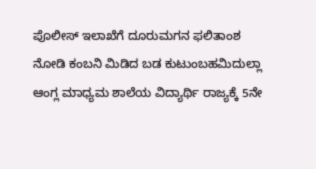ಪೊಲೀಸ್ ಇಲಾಖೆಗೆ ದೂರುಮಗನ ಫಲಿತಾಂಶ ನೋಡಿ ಕಂಬನಿ ಮಿಡಿದ ಬಡ ಕುಟುಂಬಹಮಿದುಲ್ಲಾ ಆಂಗ್ಲ ಮಾಧ್ಯಮ ಶಾಲೆಯ ವಿದ್ಯಾರ್ಥಿ ರಾಜ್ಯಕ್ಕೆ 5ನೇ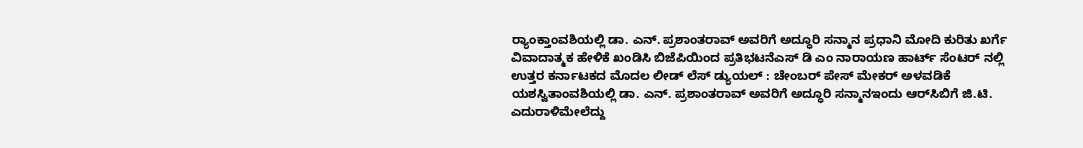ರ್‍ಯಾಂಕ್ತಾಂವಶಿಯಲ್ಲಿ ಡಾ. ಎನ್. ಪ್ರಶಾಂತರಾವ್ ಅವರಿಗೆ ಅದ್ಧೂರಿ ಸನ್ಮಾನ ಪ್ರಧಾನಿ ಮೋದಿ ಕುರಿತು ಖರ್ಗೆ ವಿವಾದಾತ್ಮಕ ಹೇಳಿಕೆ ಖಂಡಿಸಿ ಬಿಜೆಪಿಯಿಂದ ಪ್ರತಿಭಟನೆಎಸ್ ಡಿ ಎಂ ನಾರಾಯಣ ಹಾರ್ಟ್ ಸೆಂಟರ್ ನಲ್ಲಿ ಉತ್ತರ ಕರ್ನಾಟಕದ ಮೊದಲ ಲೀಡ್ ಲೆಸ್ ಡ್ಯುಯಲ್ : ಚೇಂಬರ್ ಪೇಸ್ ಮೇಕರ್ ಅಳವಡಿಕೆ ಯಶಸ್ವಿತಾಂವಶಿಯಲ್ಲಿ ಡಾ. ಎನ್. ಪ್ರಶಾಂತರಾವ್ ಅವರಿಗೆ ಅದ್ಧೂರಿ ಸನ್ಮಾನಇಂದು ಆರ್‌ಸಿಬಿಗೆ ಜಿ.ಟಿ. ಎದುರಾಳಿಮೇಲೆದ್ದು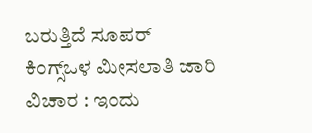ಬರುತ್ತಿದೆ ಸೂಪರ್ ಕಿಂಗ್ಸ್ಒಳ ಮೀಸಲಾತಿ ಜಾರಿ ವಿಚಾರ : ಇಂದು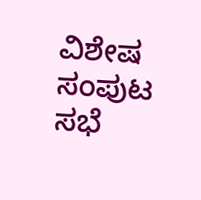ವಿಶೇಷ ಸಂಪುಟ ಸಭೆ